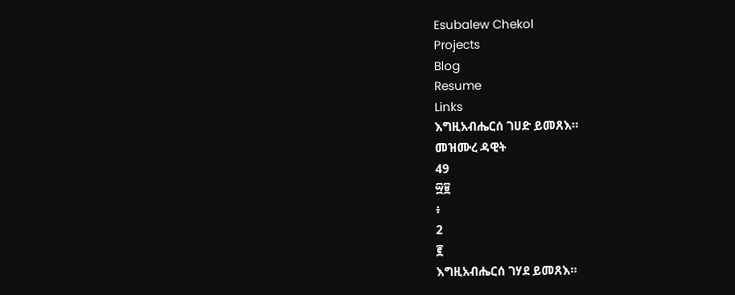Esubalew Chekol
Projects
Blog
Resume
Links
እግዚአብሔርሰ ገሀድ ይመጸእ።
መዝሙረ ዳዊት
49
፵፱
፥
2
፪
እግዚአብሔርሰ ገሃደ ይመጸእ።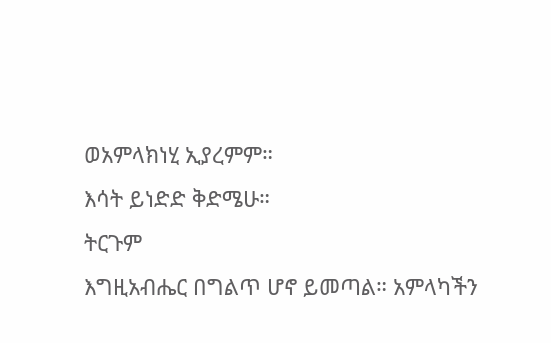ወአምላክነሂ ኢያረምም።
እሳት ይነድድ ቅድሜሁ።
ትርጉም
እግዚአብሔር በግልጥ ሆኖ ይመጣል። አምላካችን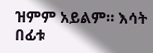ዝምም አይልም። እሳት በፊቱ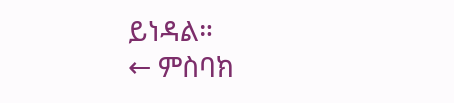ይነዳል።
← ምስባክ